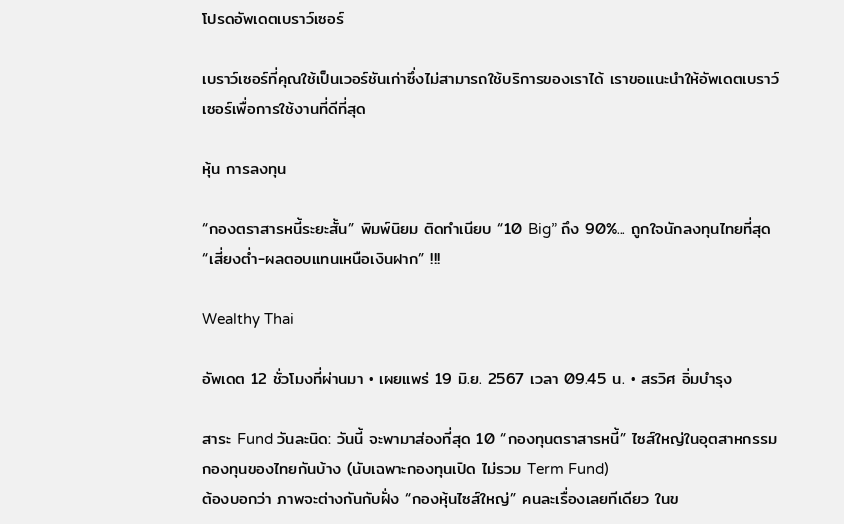โปรดอัพเดตเบราว์เซอร์

เบราว์เซอร์ที่คุณใช้เป็นเวอร์ชันเก่าซึ่งไม่สามารถใช้บริการของเราได้ เราขอแนะนำให้อัพเดตเบราว์เซอร์เพื่อการใช้งานที่ดีที่สุด

หุ้น การลงทุน

“กองตราสารหนี้ระยะสั้น” พิมพ์นิยม ติดทำเนียบ “10 Big” ถึง 90%... ถูกใจนักลงทุนไทยที่สุด “เสี่ยงต่ำ-ผลตอบแทนเหนือเงินฝาก” !!!

Wealthy Thai

อัพเดต 12 ชั่วโมงที่ผ่านมา • เผยแพร่ 19 มิ.ย. 2567 เวลา 09.45 น. • สรวิศ อิ่มบำรุง

สาระ Fund วันละนิด: วันนี้ จะพามาส่องที่สุด 10 “กองทุนตราสารหนี้” ไซส์ใหญ่ในอุตสาหกรรมกองทุนของไทยกันบ้าง (นับเฉพาะกองทุนเปิด ไม่รวม Term Fund)
ต้องบอกว่า ภาพจะต่างกันกับฝั่ง “กองหุ้นไซส์ใหญ่” คนละเรื่องเลยทีเดียว ในข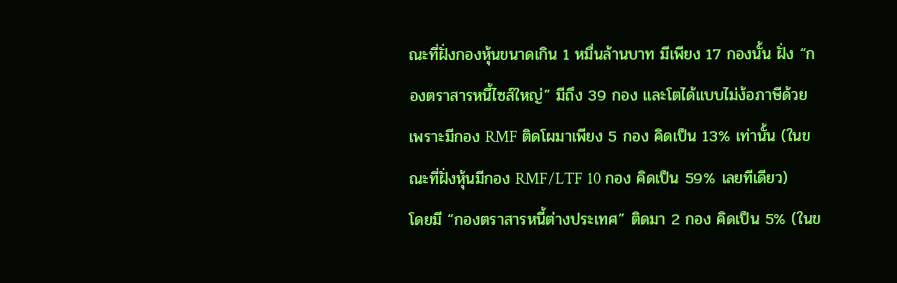ณะที่ฝั่งกองหุ้นขนาดเกิน 1 หมื่นล้านบาท มีเพียง 17 กองนั้น ฝั่ง “กองตราสารหนี้ไซส์ใหญ่” มีถึง 39 กอง และโตได้แบบไม่ง้อภาษีด้วย เพราะมีกอง RMF ติดโผมาเพียง 5 กอง คิดเป็น 13% เท่านั้น (ในขณะที่ฝั่งหุ้นมีกอง RMF/LTF 10 กอง คิดเป็น 59% เลยทีเดียว)
โดยมี “กองตราสารหนี้ต่างประเทศ” ติดมา 2 กอง คิดเป็น 5% (ในข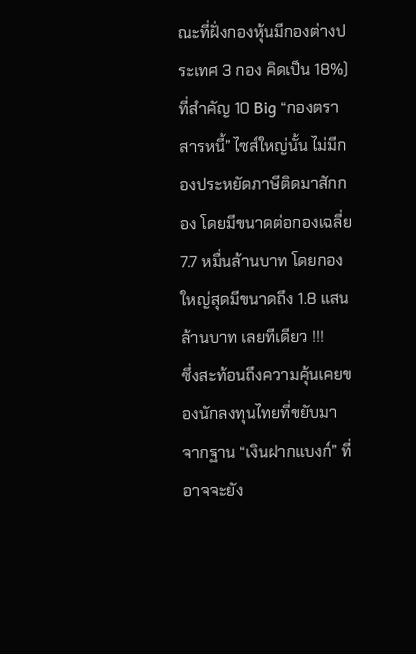ณะที่ฝั่งกองหุ้นมีกองต่างประเทศ 3 กอง คิดเป็น 18%)
ที่สำคัญ 10 Big “กองตราสารหนี้” ไซส์ใหญ่นั้น ไม่มีกองประหยัดภาษีติดมาสักกอง โดยมีขนาดต่อกองเฉลี่ย 7.7 หมื่นล้านบาท โดยกองใหญ่สุดมีขนาดถึง 1.8 แสนล้านบาท เลยทีเดียว !!!
ซึ่งสะท้อนถึงความคุ้นเคยของนักลงทุนไทยที่ขยับมาจากฐาน “เงินฝากแบงก์” ที่อาจจะยัง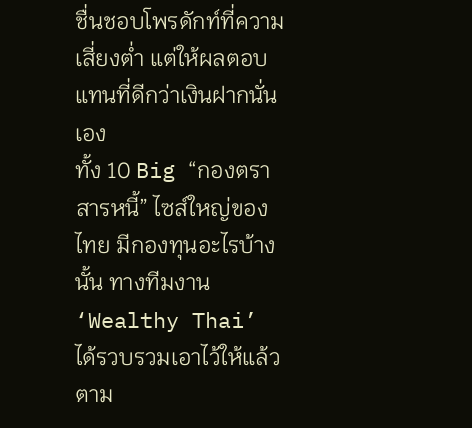ชื่นชอบโพรดักท์ที่ความเสี่ยงต่ำ แต่ให้ผลตอบแทนที่ดีกว่าเงินฝากนั่นเอง
ทั้ง 10 Big “กองตราสารหนี้” ไซส์ใหญ่ของไทย มีกองทุนอะไรบ้างนั้น ทางทีมงาน ‘Wealthy Thai’ ได้รวบรวมเอาไว้ให้แล้ว ตาม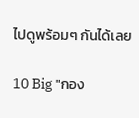ไปดูพร้อมๆ กันได้เลย

10 Big "กอง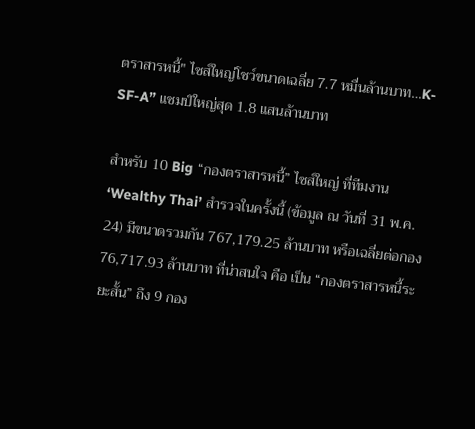ตราสารหนี้" ไซส์ใหญ่โชว์ขนาดเฉลี่ย 7.7 หมื่นล้านบาท…K-SF-A” แชมป์ใหญ่สุด 1.8 แสนล้านบาท

สำหรับ 10 Big “กองตราสารหนี้” ไซส์ใหญ่ ที่ทีมงาน ‘Wealthy Thai’ สำรวจในครั้งนี้ (ข้อมูล ณ วันที่ 31 พ.ค. 24) มีขนาดรวมกัน 767,179.25 ล้านบาท หรือเฉลี่ยต่อกอง 76,717.93 ล้านบาท ที่น่าสนใจ คือ เป็น “กองตราสารหนี้ระยะสั้น” ถึง 9 กอง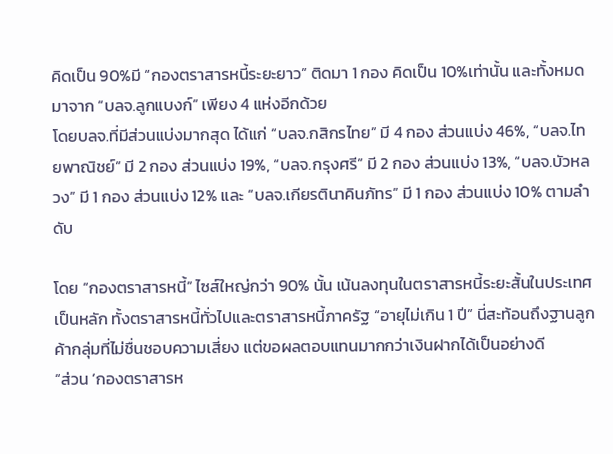คิดเป็น 90%มี “กองตราสารหนี้ระยะยาว” ติดมา 1 กอง คิดเป็น 10%เท่านั้น และทั้งหมดมาจาก “บลจ.ลูกแบงก์” เพียง 4 แห่งอีกด้วย
โดยบลจ.ที่มีส่วนแบ่งมากสุด ได้แก่ “บลจ.กสิกรไทย” มี 4 กอง ส่วนแบ่ง 46%, “บลจ.ไทยพาณิชย์” มี 2 กอง ส่วนแบ่ง 19%, “บลจ.กรุงศรี” มี 2 กอง ส่วนแบ่ง 13%, “บลจ.บัวหลวง” มี 1 กอง ส่วนแบ่ง 12% และ “บลจ.เกียรตินาคินภัทร” มี 1 กอง ส่วนแบ่ง 10% ตามลำดับ

โดย “กองตราสารหนี้” ไซส์ใหญ่กว่า 90% นั้น เน้นลงทุนในตราสารหนี้ระยะสั้นในประเทศเป็นหลัก ทั้งตราสารหนี้ทั่วไปและตราสารหนี้ภาครัฐ “อายุไม่เกิน 1 ปี” นี่สะท้อนถึงฐานลูกค้ากลุ่มที่ไม่ชื่นชอบความเสี่ยง แต่ขอผลตอบแทนมากกว่าเงินฝากได้เป็นอย่างดี
“ส่วน ‘กองตราสารห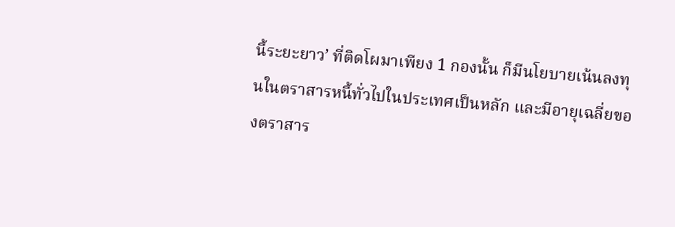นี้ระยะยาว’ ที่ติดโผมาเพียง 1 กองนั้น ก็มีนโยบายเน้นลงทุนในตราสารหนี้ทั่วไปในประเทศเป็นหลัก และมีอายุเฉลี่ยของตราสาร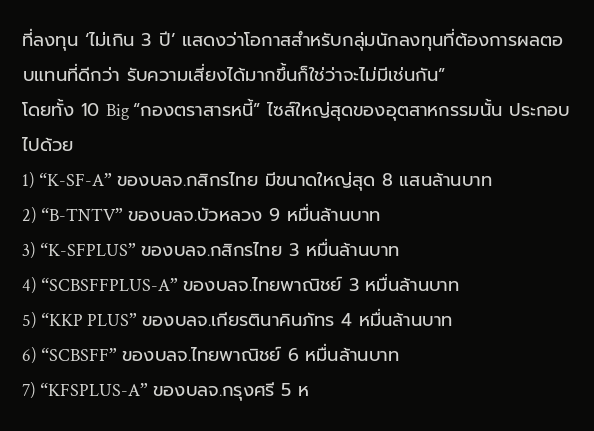ที่ลงทุน ‘ไม่เกิน 3 ปี’ แสดงว่าโอกาสสำหรับกลุ่มนักลงทุนที่ต้องการผลตอบแทนที่ดีกว่า รับความเสี่ยงได้มากขึ้นก็ใช่ว่าจะไม่มีเช่นกัน”
โดยทั้ง 10 Big “กองตราสารหนี้” ไซส์ใหญ่สุดของอุตสาหกรรมนั้น ประกอบไปด้วย
1) “K-SF-A” ของบลจ.กสิกรไทย มีขนาดใหญ่สุด 8 แสนล้านบาท
2) “B-TNTV” ของบลจ.บัวหลวง 9 หมื่นล้านบาท
3) “K-SFPLUS” ของบลจ.กสิกรไทย 3 หมื่นล้านบาท
4) “SCBSFFPLUS-A” ของบลจ.ไทยพาณิชย์ 3 หมื่นล้านบาท
5) “KKP PLUS” ของบลจ.เกียรตินาคินภัทร 4 หมื่นล้านบาท
6) “SCBSFF” ของบลจ.ไทยพาณิชย์ 6 หมื่นล้านบาท
7) “KFSPLUS-A” ของบลจ.กรุงศรี 5 ห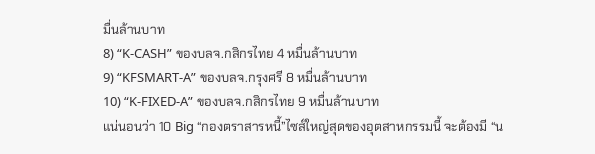มื่นล้านบาท
8) “K-CASH” ของบลจ.กสิกรไทย 4 หมื่นล้านบาท
9) “KFSMART-A” ของบลจ.กรุงศรี 8 หมื่นล้านบาท
10) “K-FIXED-A” ของบลจ.กสิกรไทย 9 หมื่นล้านบาท
แน่นอนว่า 10 Big “กองตราสารหนี้”ไซส์ใหญ่สุดของอุตสาหกรรมนี้ จะต้องมี “น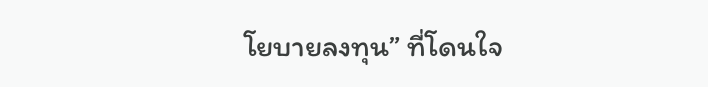โยบายลงทุน” ที่โดนใจ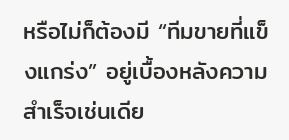หรือไม่ก็ต้องมี “ทีมขายที่แข็งแกร่ง” อยู่เบื้องหลังความสำเร็จเช่นเดีย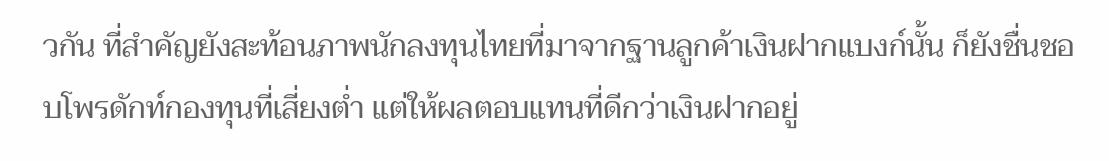วกัน ที่สำคัญยังสะท้อนภาพนักลงทุนไทยที่มาจากฐานลูกค้าเงินฝากแบงก์นั้น ก็ยังชื่นชอบโพรดักท์กองทุนที่เสี่ยงต่ำ แต่ให้ผลตอบแทนที่ดีกว่าเงินฝากอยู่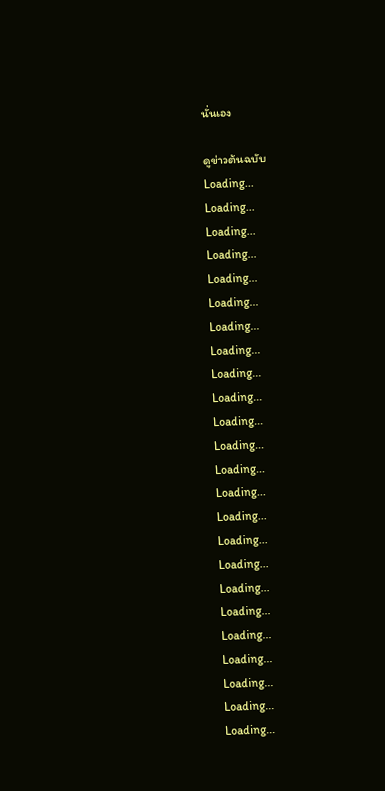นั่นเอง

ดูข่าวต้นฉบับ
Loading...
Loading...
Loading...
Loading...
Loading...
Loading...
Loading...
Loading...
Loading...
Loading...
Loading...
Loading...
Loading...
Loading...
Loading...
Loading...
Loading...
Loading...
Loading...
Loading...
Loading...
Loading...
Loading...
Loading...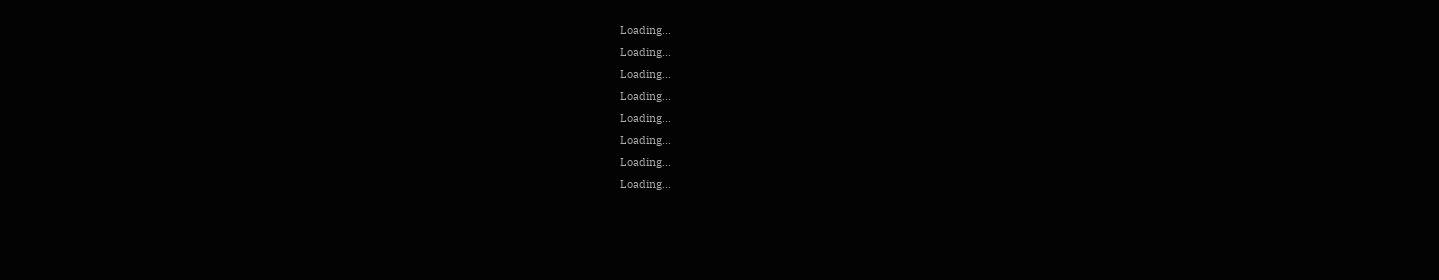Loading...
Loading...
Loading...
Loading...
Loading...
Loading...
Loading...
Loading...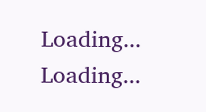Loading...
Loading...